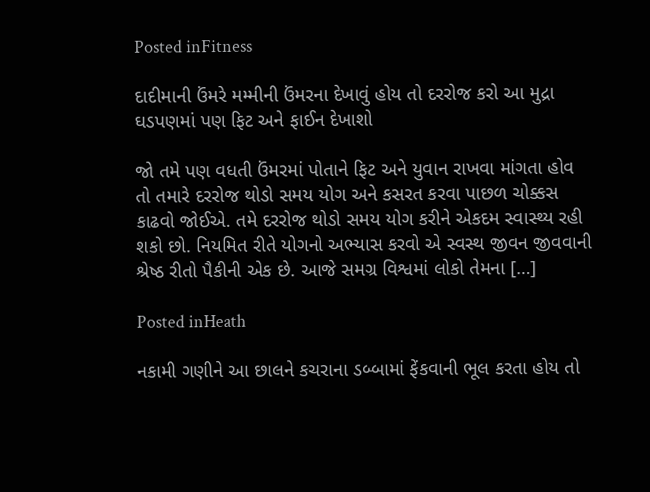Posted inFitness

દાદીમાની ઉંમરે મમ્મીની ઉંમરના દેખાવું હોય તો દરરોજ કરો આ મુદ્રા ઘડપણમાં પણ ફિટ અને ફાઈન દેખાશો

જો તમે પણ વધતી ઉંમરમાં પોતાને ફિટ અને યુવાન રાખવા માંગતા હોવ તો તમારે દરરોજ થોડો સમય યોગ અને કસરત કરવા પાછળ ચોક્કસ કાઢવો જોઈએ. તમે દરરોજ થોડો સમય યોગ કરીને એકદમ સ્વાસ્થ્ય રહી શકો છો. નિયમિત રીતે યોગનો અભ્યાસ કરવો એ સ્વસ્થ જીવન જીવવાની શ્રેષ્ઠ રીતો પૈકીની એક છે. આજે સમગ્ર વિશ્વમાં લોકો તેમના […]

Posted inHeath

નકામી ગણીને આ છાલને કચરાના ડબ્બામાં ફેંકવાની ભૂલ કરતા હોય તો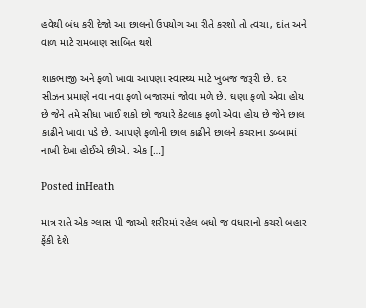હવેથી બંધ કરી દેજો આ છાલનો ઉપયોગ આ રીતે કરશો તો ત્વચા, દાંત અને વાળ માટે રામબાણ સાબિત થશે

શાકભાજી અને ફળો ખાવા આપણા સ્વાસ્થ્ય માટે ખુબજ જરૂરી છે. દર સીઝન પ્રમાણે નવા નવા ફળો બજારમાં જોવા મળે છે. ઘણા ફળો એવા હોય છે જેને તમે સીધા ખાઈ શકો છો જયારે કેટલાક ફળો એવા હોય છે જેને છાલ કાઢીને ખાવા પડે છે. આપણે ફળોની છાલ કાઢીને છાલને કચરાના ડબ્બામાં નાખી દેખા હોઈએ છીએ. એક […]

Posted inHeath

માત્ર રાતે એક ગ્લાસ પી જાઓ શરીરમાં રહેલ બધો જ વધારાનો કચરો બહાર ફેંકી દેશે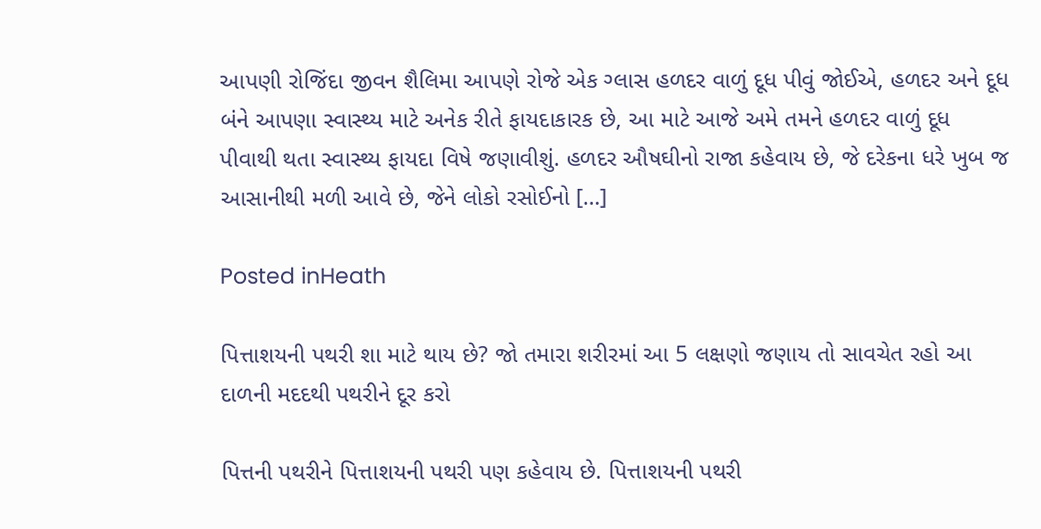આપણી રોજિંદા જીવન શૈલિમા આપણે રોજે એક ગ્લાસ હળદર વાળું દૂધ પીવું જોઈએ, હળદર અને દૂધ બંને આપણા સ્વાસ્થ્ય માટે અનેક રીતે ફાયદાકારક છે, આ માટે આજે અમે તમને હળદર વાળું દૂધ પીવાથી થતા સ્વાસ્થ્ય ફાયદા વિષે જણાવીશું. હળદર ઔષઘીનો રાજા કહેવાય છે, જે દરેકના ધરે ખુબ જ આસાનીથી મળી આવે છે, જેને લોકો રસોઈનો […]

Posted inHeath

પિત્તાશયની પથરી શા માટે થાય છે? જો તમારા શરીરમાં આ 5 લક્ષણો જણાય તો સાવચેત રહો આ દાળની મદદથી પથરીને દૂર કરો

પિત્તની પથરીને પિત્તાશયની પથરી પણ કહેવાય છે. પિત્તાશયની પથરી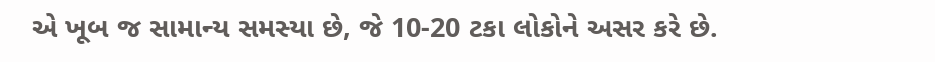એ ખૂબ જ સામાન્ય સમસ્યા છે, જે 10-20 ટકા લોકોને અસર કરે છે.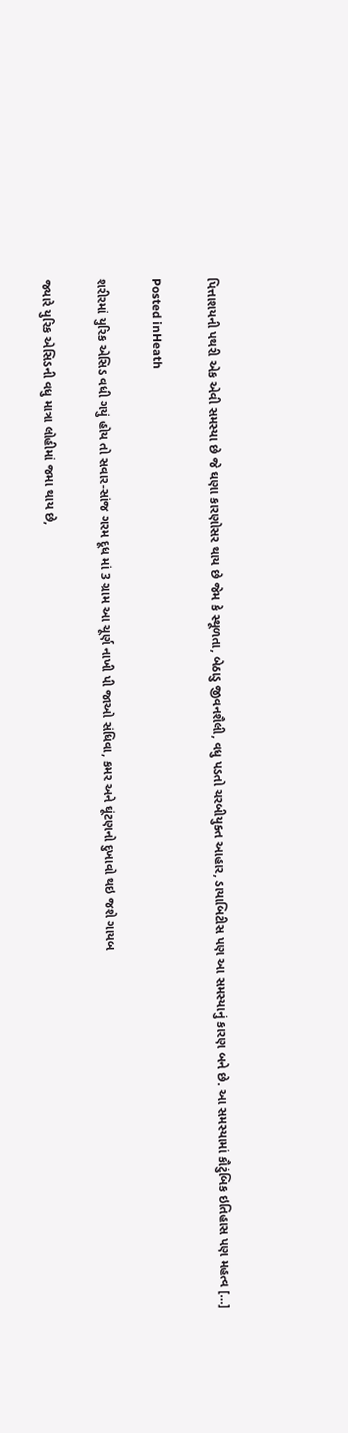પિત્તાશયની પથરી એક એવી સમસ્યા છે જે ઘણા કારણોસર થાય છે જેમ કે સ્થૂળતા, બેઠાડુ જીવનશૈલી, વધુ પડતો ચરબીયુક્ત આહાર, ડાયાબિટીસ પણ આ સમસ્યાનું કારણ બને છે. આ સમસ્યામાં કૌટુંબિક ઇતિહાસ પણ મહત્વ […]

Posted inHeath

શરીરમાં યુરિક એસિડ વધી ગયું હોય તો સવાર-સાંજ ગરમ દૂધ માં 3 ગ્રામ આ ચૂર્ણ નાખી પી જાઓ સંધિવા, કમર અને ઘૂંટણનો દુખાવો થઇ જશે ગાયબ

જ્યારે યુરિક એસિડની વધુ માત્રા લોહીમાં જમા થાય છે,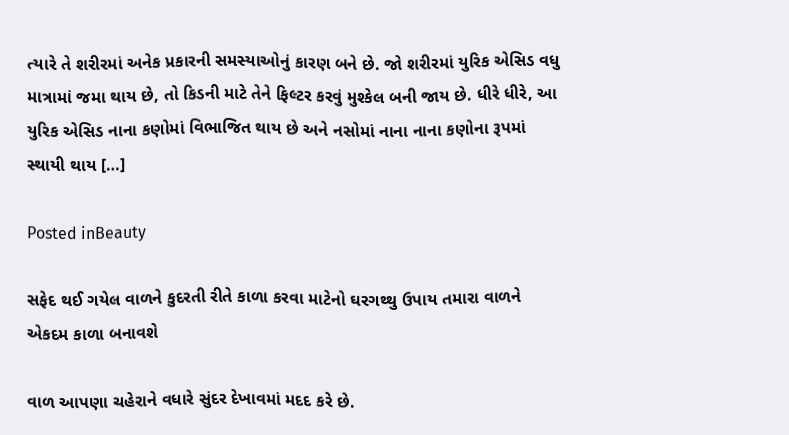ત્યારે તે શરીરમાં અનેક પ્રકારની સમસ્યાઓનું કારણ બને છે. જો શરીરમાં યુરિક એસિડ વધુ માત્રામાં જમા થાય છે, તો કિડની માટે તેને ફિલ્ટર કરવું મુશ્કેલ બની જાય છે. ધીરે ધીરે, આ યુરિક એસિડ નાના કણોમાં વિભાજિત થાય છે અને નસોમાં નાના નાના કણોના રૂપમાં સ્થાયી થાય […]

Posted inBeauty

સફેદ થઈ ગયેલ વાળને કુદરતી રીતે કાળા કરવા માટેનો ઘરગથ્થુ ઉપાય તમારા વાળને એકદમ કાળા બનાવશે

વાળ આપણા ચહેરાને વધારે સુંદર દેખાવમાં મદદ કરે છે.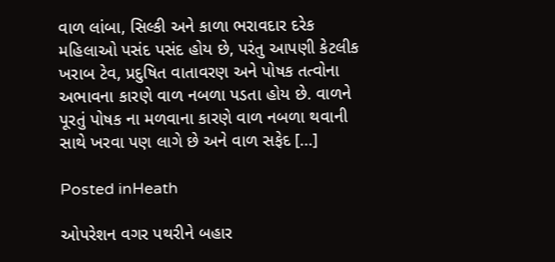વાળ લાંબા, સિલ્કી અને કાળા ભરાવદાર દરેક મહિલાઓ પસંદ પસંદ હોય છે, પરંતુ આપણી કેટલીક ખરાબ ટેવ, પ્રદુષિત વાતાવરણ અને પોષક તત્વોના અભાવના કારણે વાળ નબળા પડતા હોય છે. વાળને પૂરતું પોષક ના મળવાના કારણે વાળ નબળા થવાની સાથે ખરવા પણ લાગે છે અને વાળ સફેદ […]

Posted inHeath

ઓપરેશન વગર પથરીને બહાર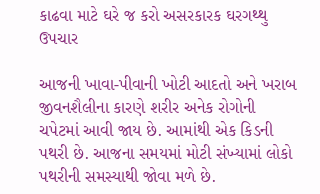કાઢવા માટે ઘરે જ કરો અસરકારક ઘરગથ્થુ ઉપચાર

આજની ખાવા-પીવાની ખોટી આદતો અને ખરાબ જીવનશૈલીના કારણે શરીર અનેક રોગોની ચપેટમાં આવી જાય છે. આમાંથી એક કિડની પથરી છે. આજના સમયમાં મોટી સંખ્યામાં લોકો પથરીની સમસ્યાથી જોવા મળે છે.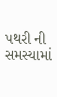પથરી ની સમસ્યામાં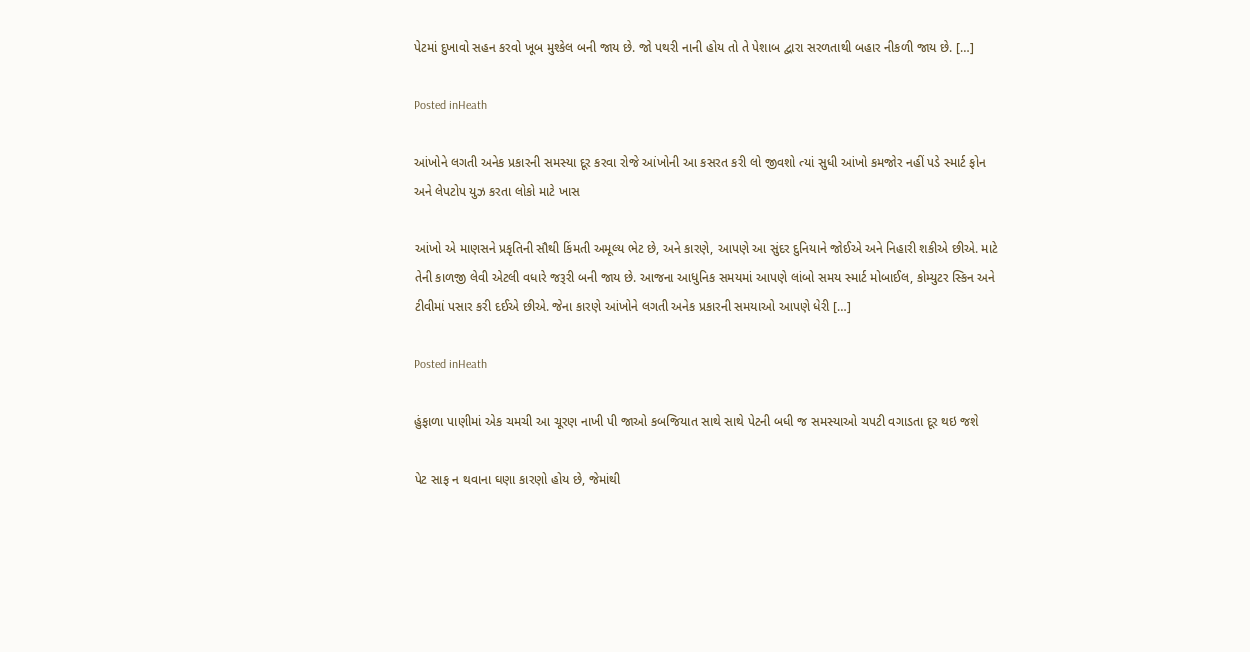પેટમાં દુખાવો સહન કરવો ખૂબ મુશ્કેલ બની જાય છે. જો પથરી નાની હોય તો તે પેશાબ દ્વારા સરળતાથી બહાર નીકળી જાય છે. […]

Posted inHeath

આંખોને લગતી અનેક પ્રકારની સમસ્યા દૂર કરવા રોજે આંખોની આ કસરત કરી લો જીવશો ત્યાં સુધી આંખો કમજોર નહીં પડે સ્માર્ટ ફોન અને લેપટોપ યુઝ કરતા લોકો માટે ખાસ

આંખો એ માણસને પ્રકૃતિની સૌથી કિંમતી અમૂલ્ય ભેટ છે, અને કારણે, આપણે આ સુંદર દુનિયાને જોઈએ અને નિહારી શકીએ છીએ. માટે તેની કાળજી લેવી એટલી વધારે જરૂરી બની જાય છે. આજના આધુનિક સમયમાં આપણે લાંબો સમય સ્માર્ટ મોબાઈલ, કોમ્યુટર સ્કિન અને ટીવીમાં પસાર કરી દઈએ છીએ. જેના કારણે આંખોને લગતી અનેક પ્રકારની સમયાઓ આપણે ધેરી […]

Posted inHeath

હુંફાળા પાણીમાં એક ચમચી આ ચૂરણ નાખી પી જાઓ કબજિયાત સાથે સાથે પેટની બધી જ સમસ્યાઓ ચપટી વગાડતા દૂર થઇ જશે

પેટ સાફ ન થવાના ઘણા કારણો હોય છે, જેમાંથી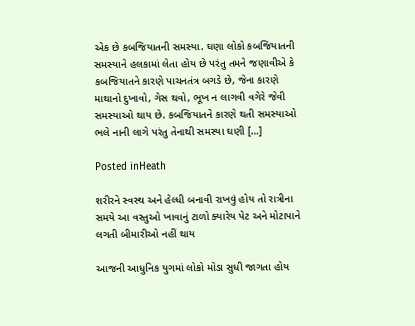એક છે કબજિયાતની સમસ્યા. ઘણા લોકો કબજિયાતની સમસ્યાને હલકામાં લેતા હોય છે પરંતુ તમને જણાવીએ કે કબજિયાતને કારણે પાચનતંત્ર બગડે છે, જેના કારણે માથાનો દુખાવો, ગેસ થવો, ભૂખ ન લાગવી વગેરે જેવી સમસ્યાઓ થાય છે. કબજિયાતને કારણે થતી સમસ્યાઓ ભલે નાની લાગે પરંતુ તેનાથી સમસ્યા ઘણી […]

Posted inHeath

શરીરને સ્વસ્થ અને હેલ્ધી બનાવી રાખવું હોય તો રાત્રીના સમયે આ વસ્તુઓ ખાવાનું ટાળો ક્યારેય પેટ અને મોટાપાને લગતી બીમારીઓ નહીં થાય

આજની આધુનિક યુગમાં લોકો મોડા સુધી જાગતા હોય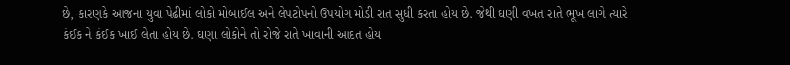છે, કારણકે આજના યુવા પેઢીમાં લોકો મોબાઈલ અને લેપટોપનો ઉપયોગ મોડી રાત સુધી કરતા હોય છે. જેથી ઘણી વખત રાતે ભૂખ લાગે ત્યારે કંઈક ને કંઈક ખાઈ લેતા હોય છે. ઘણા લોકોને તો રોજે રાતે ખાવાની આદત હોય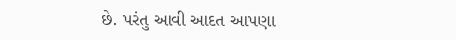છે. પરંતુ આવી આદત આપણા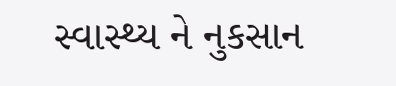સ્વાસ્થ્ય ને નુકસાન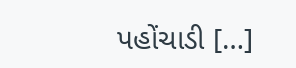પહોંચાડી […]